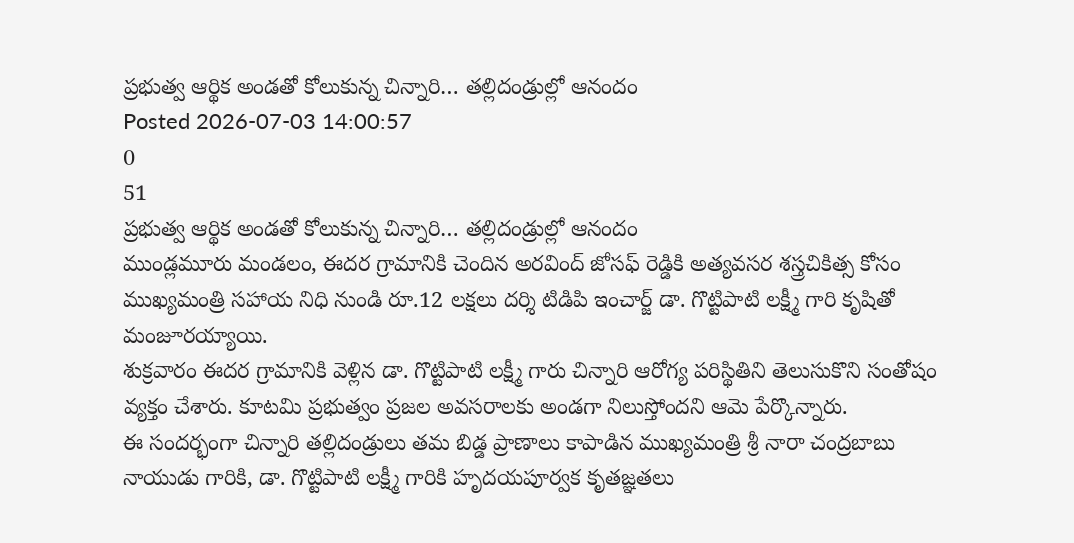ప్రభుత్వ ఆర్థిక అండతో కోలుకున్న చిన్నారి… తల్లిదండ్రుల్లో ఆనందం
Posted 2026-07-03 14:00:57
0
51
ప్రభుత్వ ఆర్థిక అండతో కోలుకున్న చిన్నారి… తల్లిదండ్రుల్లో ఆనందం
ముండ్లమూరు మండలం, ఈదర గ్రామానికి చెందిన అరవింద్ జోసఫ్ రెడ్డికి అత్యవసర శస్త్రచికిత్స కోసం ముఖ్యమంత్రి సహాయ నిధి నుండి రూ.12 లక్షలు దర్శి టిడిపి ఇంచార్జ్ డా. గొట్టిపాటి లక్ష్మీ గారి కృషితో మంజూరయ్యాయి.
శుక్రవారం ఈదర గ్రామానికి వెళ్లిన డా. గొట్టిపాటి లక్ష్మీ గారు చిన్నారి ఆరోగ్య పరిస్థితిని తెలుసుకొని సంతోషం వ్యక్తం చేశారు. కూటమి ప్రభుత్వం ప్రజల అవసరాలకు అండగా నిలుస్తోందని ఆమె పేర్కొన్నారు.
ఈ సందర్భంగా చిన్నారి తల్లిదండ్రులు తమ బిడ్డ ప్రాణాలు కాపాడిన ముఖ్యమంత్రి శ్రీ నారా చంద్రబాబు నాయుడు గారికి, డా. గొట్టిపాటి లక్ష్మీ గారికి హృదయపూర్వక కృతజ్ఞతలు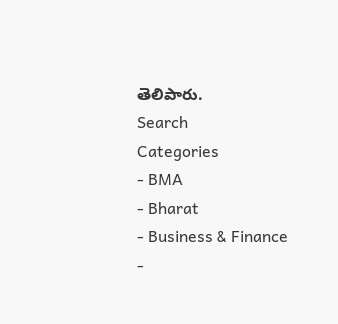తెలిపారు.
Search
Categories
- BMA
- Bharat
- Business & Finance
-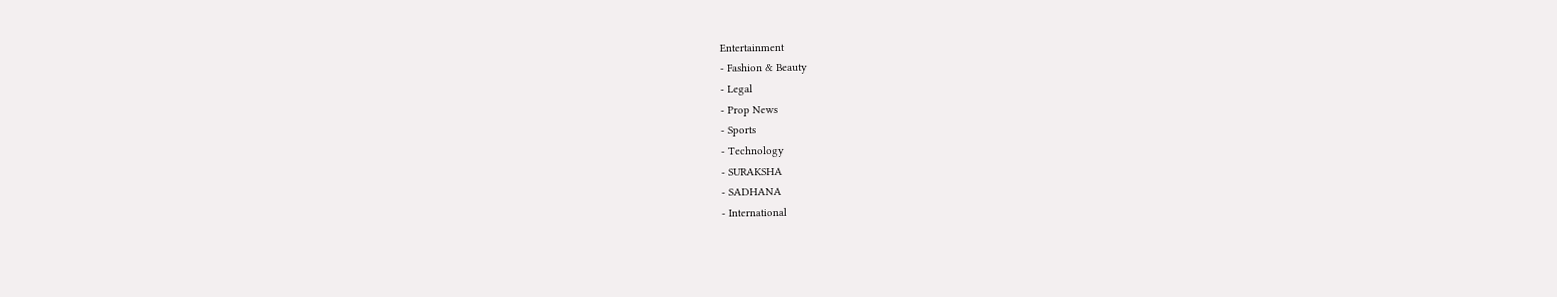Entertainment
- Fashion & Beauty
- Legal
- Prop News
- Sports
- Technology
- SURAKSHA
- SADHANA
- International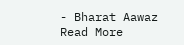- Bharat Aawaz
Read More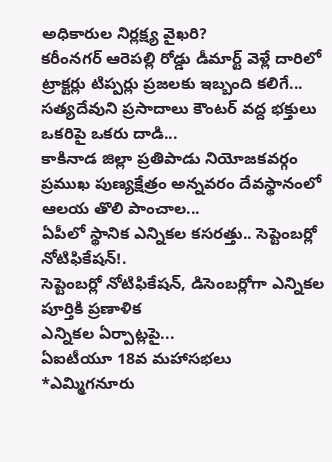అధికారుల నిర్లక్ష్య వైఖరి?
కరీంనగర్ ఆరెపల్లి రోడ్డు డీమార్ట్ వెళ్లే దారిలో ట్రాక్టర్లు టిప్పర్లు ప్రజలకు ఇబ్బంది కలిగే...
సత్యదేవుని ప్రసాదాలు కౌంటర్ వద్ద భక్తులు ఒకరిపై ఒకరు దాడి...
కాకినాడ జిల్లా ప్రతిపాడు నియోజకవర్గం ప్రముఖ పుణ్యక్షేత్రం అన్నవరం దేవస్థానంలో ఆలయ తొలి పాంచాల...
ఏపీలో స్థానిక ఎన్నికల కసరత్తు.. సెప్టెంబర్లో నోటిఫికేషన్!.
సెప్టెంబర్లో నోటిఫికేషన్, డిసెంబర్లోగా ఎన్నికల పూర్తికి ప్రణాళిక
ఎన్నికల ఏర్పాట్లపై...
ఏఐటీయూ 18వ మహాసభలు
*ఎమ్మిగనూరు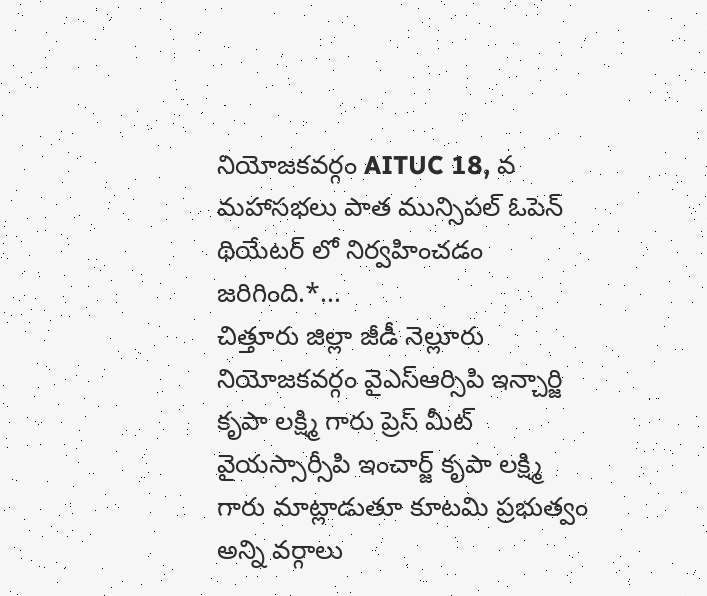నియోజకవర్గం AITUC 18, వ మహాసభలు పాత మున్సిపల్ ఓపెన్ థియేటర్ లో నిర్వహించడం జరిగింది.*...
చిత్తూరు జిల్లా జీడీ నెల్లూరు నియోజకవర్గం వైఎస్ఆర్సిపి ఇన్చార్జి కృపా లక్ష్మి గారు ప్రెస్ మీట్
వైయస్సార్సీపి ఇంచార్జ్ కృపా లక్ష్మి గారు మాట్లాడుతూ కూటమి ప్రభుత్వం అన్ని వర్గాలు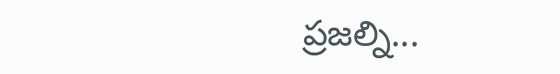ప్రజల్ని...